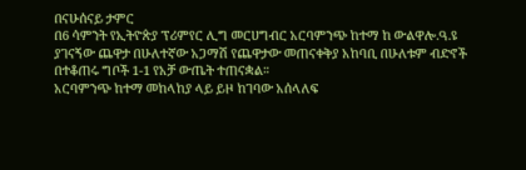በናሁሰናይ ታምር
በ6 ሳምንት የኢትዮጵያ ፕሪምየር ሊግ መርሀግብር አርባምንጭ ከተማ ከ ውልዋሎ.ዓ.ዩ ያገናኝው ጨዋታ በሁለተኛው አጋማሽ የጨዋታው መጠናቀቅያ አከባቢ በሁለቱም ብድኖች በተቆጠሩ ግቦች 1-1 የአቻ ውጤት ተጠናቋል፡፡
አርባምንጭ ከተማ መከላከያ ላይ ይዞ ከገባው አሰላለፍ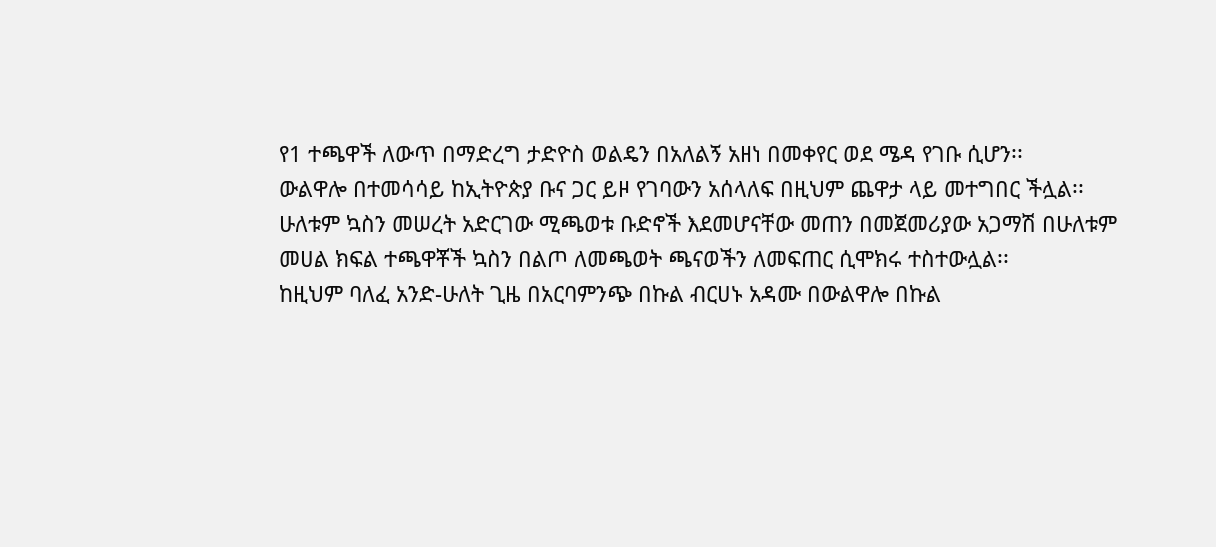የ1 ተጫዋች ለውጥ በማድረግ ታድዮስ ወልዴን በአለልኝ አዘነ በመቀየር ወደ ሜዳ የገቡ ሲሆን፡፡
ውልዋሎ በተመሳሳይ ከኢትዮጵያ ቡና ጋር ይዞ የገባውን አሰላለፍ በዚህም ጨዋታ ላይ መተግበር ችሏል፡፡
ሁለቱም ኳስን መሠረት አድርገው ሚጫወቱ ቡድኖች እደመሆናቸው መጠን በመጀመሪያው አጋማሽ በሁለቱም መሀል ክፍል ተጫዋቾች ኳስን በልጦ ለመጫወት ጫናወችን ለመፍጠር ሲሞክሩ ተስተውሏል፡፡
ከዚህም ባለፈ አንድ-ሁለት ጊዜ በአርባምንጭ በኩል ብርሀኑ አዳሙ በውልዋሎ በኩል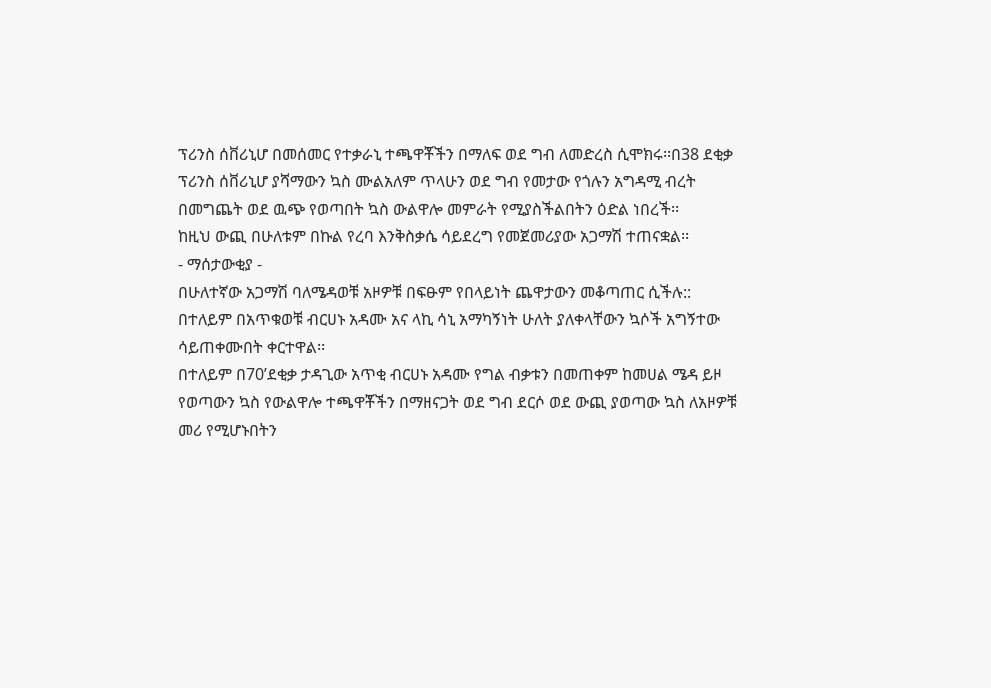ፕሪንስ ሰቨሪኒሆ በመሰመር የተቃራኒ ተጫዋቾችን በማለፍ ወደ ግብ ለመድረስ ሲሞክሩ፡፡በ38 ደቂቃ ፕሪንስ ሰቨሪኒሆ ያሻማውን ኳስ ሙልአለም ጥላሁን ወደ ግብ የመታው የጎሉን አግዳሚ ብረት በመግጨት ወደ ዉጭ የወጣበት ኳስ ውልዋሎ መምራት የሚያስችልበትን ዕድል ነበረች፡፡
ከዚህ ውጪ በሁለቱም በኩል የረባ እንቅስቃሴ ሳይደረግ የመጀመሪያው አጋማሽ ተጠናቋል፡፡
- ማሰታውቂያ -
በሁለተኛው አጋማሽ ባለሜዳወቹ አዞዎቹ በፍፁም የበላይነት ጨዋታውን መቆጣጠር ሲችሉ::
በተለይም በአጥቁወቹ ብርሀኑ አዳሙ አና ላኪ ሳኒ አማካኝነት ሁለት ያለቀላቸውን ኳሶች አግኝተው ሳይጠቀሙበት ቀርተዋል፡፡
በተለይም በ70’ደቂቃ ታዳጊው አጥቂ ብርሀኑ አዳሙ የግል ብቃቱን በመጠቀም ከመሀል ሜዳ ይዞ የወጣውን ኳስ የውልዋሎ ተጫዋቾችን በማዘናጋት ወደ ግብ ደርሶ ወደ ውጪ ያወጣው ኳስ ለአዞዎቹ መሪ የሚሆኑበትን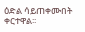ዕድል ሳይጠቀሙበት ቀርተዋል፡፡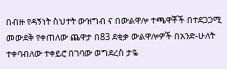በብዙ የዳኝነት ስህተት ውዝግብ ና በውልዋሎ ተጫዋቾች በተደጋጋሚ መውደቅ የቀጠለው ጨዋታ በ83 ደቂቃ ውልዋሎዎች በአንድ-ሁለት ተቀባብለው ተቀይሮ በገባው ወግደረስ ታዬ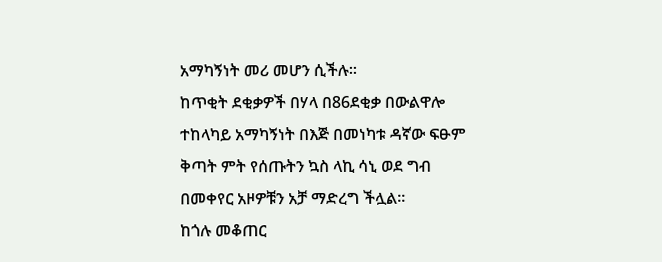አማካኝነት መሪ መሆን ሲችሉ፡፡
ከጥቂት ደቂቃዎች በሃላ በ86ደቂቃ በውልዋሎ ተከላካይ አማካኝነት በእጅ በመነካቱ ዳኛው ፍፁም ቅጣት ምት የሰጡትን ኳስ ላኪ ሳኒ ወደ ግብ በመቀየር አዞዎቹን አቻ ማድረግ ችሏል፡፡
ከጎሉ መቆጠር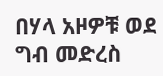በሃላ አዞዎቹ ወደ ግብ መድረስ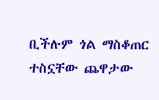ቢችሉም ጎል ማስቆጠር ተስኗቸው ጨዋታው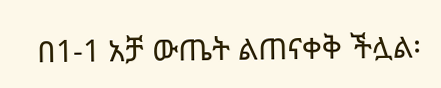በ1-1 አቻ ውጤት ልጠናቀቅ ችሏል፡